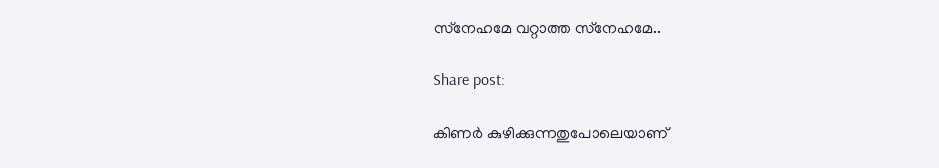സ്‌നേഹമേ വറ്റാത്ത സ്‌നേഹമേ..

Share post:

കിണർ കുഴിക്കുന്നതുപോലെയാണ്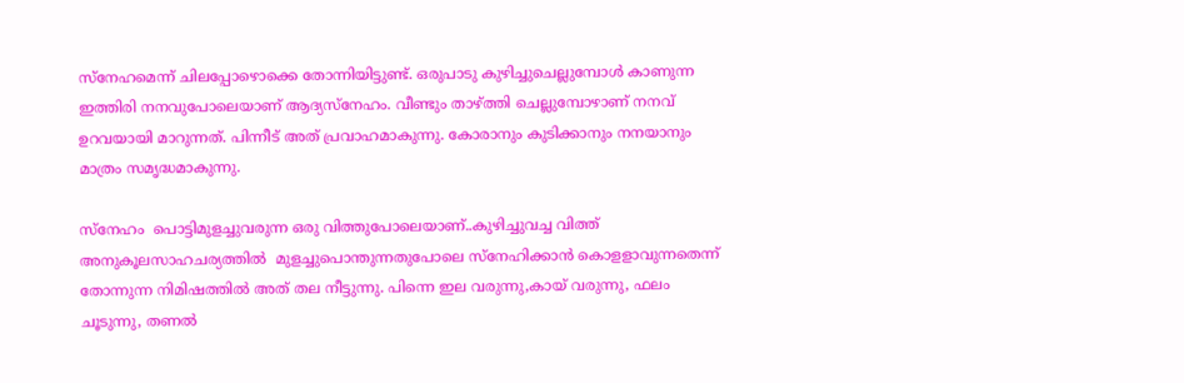സ്‌നേഹമെന്ന് ചിലപ്പോഴൊക്കെ തോന്നിയിട്ടുണ്ട്. ഒരുപാടു കുഴിച്ചുചെല്ലുമ്പോൾ കാണുന്ന ഇത്തിരി നനവുപോലെയാണ് ആദ്യസ്‌നേഹം. വീണ്ടും താഴ്ത്തി ചെല്ലുമ്പോഴാണ് നനവ് ഉറവയായി മാറുന്നത്. പിന്നീട് അത് പ്രവാഹമാകുന്നു. കോരാനും കുടിക്കാനും നനയാനും മാത്രം സമൃദ്ധമാകുന്നു.

സ്‌നേഹം  പൊട്ടിമുളച്ചുവരുന്ന ഒരു വിത്തുപോലെയാണ്..കുഴിച്ചുവച്ച വിത്ത്  അനുകൂലസാഹചര്യത്തിൽ  മുളച്ചുപൊന്തുന്നതുപോലെ സ്‌നേഹിക്കാൻ കൊളളാവുന്നതെന്ന് തോന്നുന്ന നിമിഷത്തിൽ അത് തല നീട്ടുന്നു. പിന്നെ ഇല വരുന്നു,കായ് വരുന്നു, ഫലം ചൂടുന്നു, തണൽ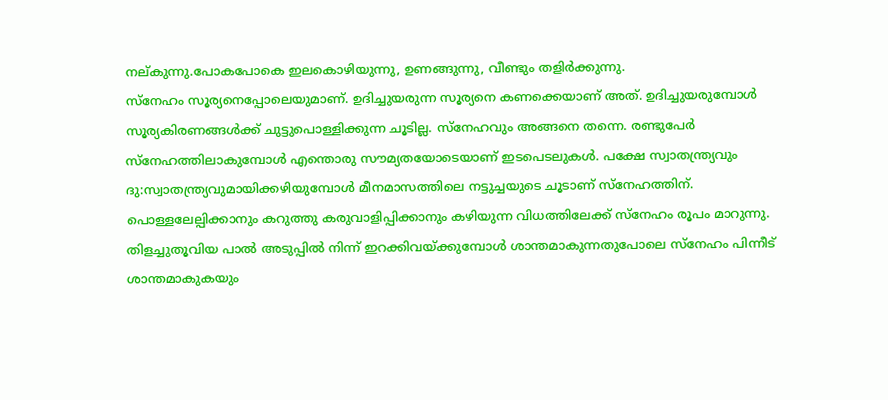നല്കുന്നു.പോകപോകെ ഇലകൊഴിയുന്നു, ഉണങ്ങുന്നു, വീണ്ടും തളിർക്കുന്നു.
സ്‌നേഹം സൂര്യനെപ്പോലെയുമാണ്. ഉദിച്ചുയരുന്ന സൂര്യനെ കണക്കെയാണ് അത്. ഉദിച്ചുയരുമ്പോൾ സൂര്യകിരണങ്ങൾക്ക് ചുട്ടുപൊള്ളിക്കുന്ന ചൂടില്ല. സ്‌നേഹവും അങ്ങനെ തന്നെ. രണ്ടുപേർ സ്‌നേഹത്തിലാകുമ്പോൾ എന്തൊരു സൗമ്യതയോടെയാണ് ഇടപെടലുകൾ. പക്ഷേ സ്വാതന്ത്ര്യവും ദു:സ്വാതന്ത്ര്യവുമായിക്കഴിയുമ്പോൾ മീനമാസത്തിലെ നട്ടുച്ചയുടെ ചൂടാണ് സ്‌നേഹത്തിന്. പൊള്ളലേല്പിക്കാനും കറുത്തു കരുവാളിപ്പിക്കാനും കഴിയുന്ന വിധത്തിലേക്ക് സ്‌നേഹം രൂപം മാറുന്നു. തിളച്ചുതൂവിയ പാൽ അടുപ്പിൽ നിന്ന് ഇറക്കിവയ്ക്കുമ്പോൾ ശാന്തമാകുന്നതുപോലെ സ്‌നേഹം പിന്നീട് ശാന്തമാകുകയും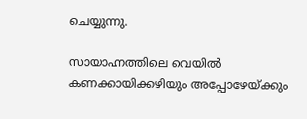ചെയ്യുന്നു.

സായാഹ്നത്തിലെ വെയിൽ കണക്കായിക്കഴിയും അപ്പോഴേയ്ക്കും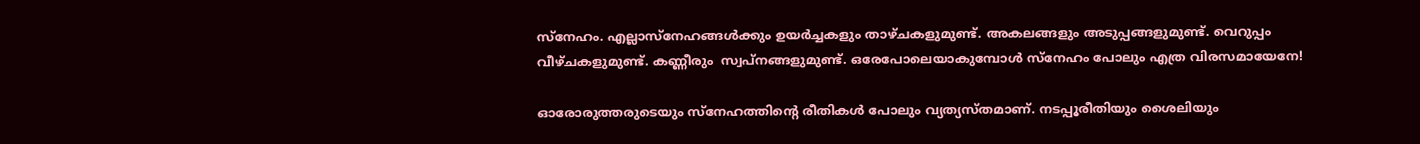സ്‌നേഹം. എല്ലാസ്‌നേഹങ്ങൾക്കും ഉയർച്ചകളും താഴ്ചകളുമുണ്ട്. അകലങ്ങളും അടുപ്പങ്ങളുമുണ്ട്. വെറുപ്പം വീഴ്ചകളുമുണ്ട്. കണ്ണീരും  സ്വപ്‌നങ്ങളുമുണ്ട്. ഒരേപോലെയാകുമ്പോൾ സ്‌നേഹം പോലും എത്ര വിരസമായേനേ!

ഓരോരുത്തരുടെയും സ്‌നേഹത്തിന്റെ രീതികൾ പോലും വ്യത്യസ്തമാണ്. നടപ്പൂരീതിയും ശൈലിയും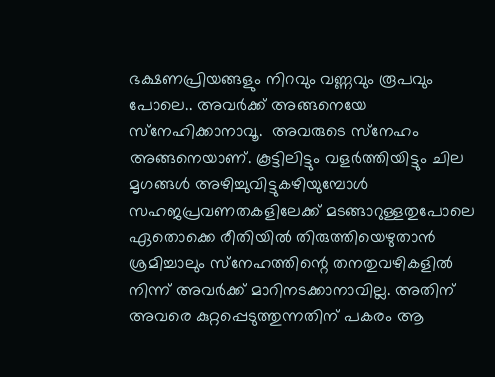ഭക്ഷണപ്രിയങ്ങളും നിറവും വണ്ണവും രൂപവും പോലെ.. അവർക്ക് അങ്ങനെയേ സ്‌നേഹിക്കാനാവൂ.  അവരുടെ സ്‌നേഹം അങ്ങനെയാണ്. കൂട്ടിലിട്ടും വളർത്തിയിട്ടും ചില മൃഗങ്ങൾ അഴിച്ചുവിട്ടുകഴിയുമ്പോൾ സഹജപ്രവണതകളിലേക്ക് മടങ്ങാറുള്ളതുപോലെ ഏതൊക്കെ രീതിയിൽ തിരുത്തിയെഴുതാൻ ശ്രമിച്ചാലും സ്‌നേഹത്തിന്റെ തനതുവഴികളിൽ നിന്ന് അവർക്ക് മാറിനടക്കാനാവില്ല. അതിന് അവരെ കുറ്റപ്പെടുത്തുന്നതിന് പകരം ആ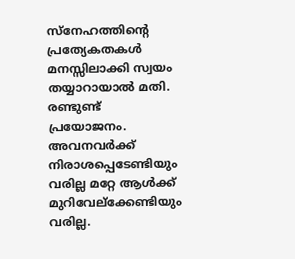സ്‌നേഹത്തിന്റെ പ്രത്യേകതകൾ മനസ്സിലാക്കി സ്വയം തയ്യാറായാൽ മതി. രണ്ടുണ്ട് പ്രയോജനം. അവനവർക്ക് നിരാശപ്പെടേണ്ടിയും വരില്ല മറ്റേ ആൾക്ക് മുറിവേല്‌ക്കേണ്ടിയും വരില്ല.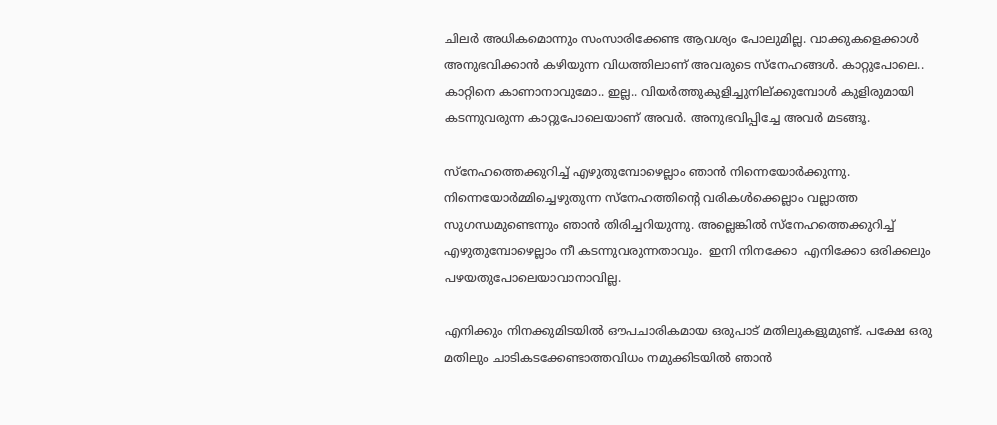ചിലർ അധികമൊന്നും സംസാരിക്കേണ്ട ആവശ്യം പോലുമില്ല. വാക്കുകളെക്കാൾ അനുഭവിക്കാൻ കഴിയുന്ന വിധത്തിലാണ് അവരുടെ സ്‌നേഹങ്ങൾ. കാറ്റുപോലെ.. കാറ്റിനെ കാണാനാവുമോ.. ഇല്ല.. വിയർത്തുകുളിച്ചുനില്ക്കുമ്പോൾ കുളിരുമായി കടന്നുവരുന്ന കാറ്റുപോലെയാണ് അവർ. അനുഭവിപ്പിച്ചേ അവർ മടങ്ങൂ.

സ്‌നേഹത്തെക്കുറിച്ച് എഴുതുമ്പോഴെല്ലാം ഞാൻ നിന്നെയോർക്കുന്നു. നിന്നെയോർമ്മിച്ചെഴുതുന്ന സ്‌നേഹത്തിന്റെ വരികൾക്കെല്ലാം വല്ലാത്ത  സുഗന്ധമുണ്ടെന്നും ഞാൻ തിരിച്ചറിയുന്നു. അല്ലെങ്കിൽ സ്‌നേഹത്തെക്കുറിച്ച് എഴുതുമ്പോഴെല്ലാം നീ കടന്നുവരുന്നതാവും.  ഇനി നിനക്കോ  എനിക്കോ ഒരിക്കലും പഴയതുപോലെയാവാനാവില്ല.

എനിക്കും നിനക്കുമിടയിൽ ഔപചാരികമായ ഒരുപാട് മതിലുകളുമുണ്ട്. പക്ഷേ ഒരു മതിലും ചാടികടക്കേണ്ടാത്തവിധം നമുക്കിടയിൽ ഞാൻ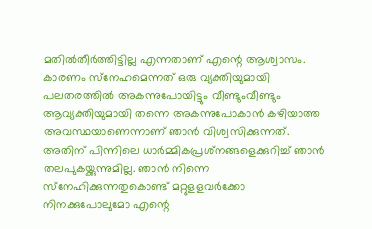മതിൽതീർത്തിട്ടില്ല എന്നതാണ് എന്റെ ആശ്വാസം. കാരണം സ്‌നേഹമെന്നത് ഒരു വ്യക്തിയുമായി പലതരത്തിൽ അകന്നുപോയിട്ടും വീണ്ടുംവീണ്ടും ആവ്യക്തിയുമായി തന്നെ അകന്നുപോകാൻ കഴിയാത്ത അവസ്ഥയാണെന്നാണ് ഞാൻ വിശ്വസിക്കുന്നത്.  അതിന് പിന്നിലെ ധാർമ്മികപ്രശ്‌നങ്ങളെക്കുറിച്ച് ഞാൻ തലപുകയ്ക്കുന്നുമില്ല. ഞാൻ നിന്നെ സ്‌നേഹിക്കുന്നതുകൊണ്ട് മറ്റുളളവർക്കോ നിനക്കുപോലുമോ എന്റെ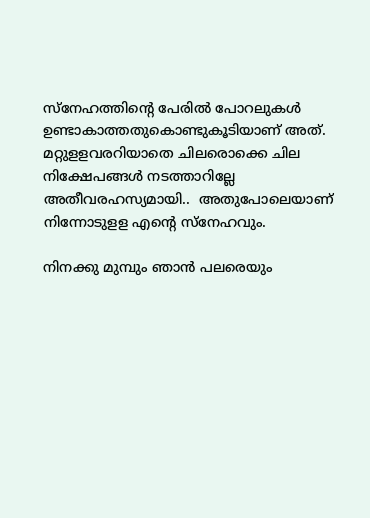സ്‌നേഹത്തിന്റെ പേരിൽ പോറലുകൾ ഉണ്ടാകാത്തതുകൊണ്ടുകൂടിയാണ് അത്. മറ്റുളളവരറിയാതെ ചിലരൊക്കെ ചില നിക്ഷേപങ്ങൾ നടത്താറില്ലേ അതീവരഹസ്യമായി..  അതുപോലെയാണ് നിന്നോടുളള എന്റെ സ്‌നേഹവും.

നിനക്കു മുമ്പും ഞാൻ പലരെയും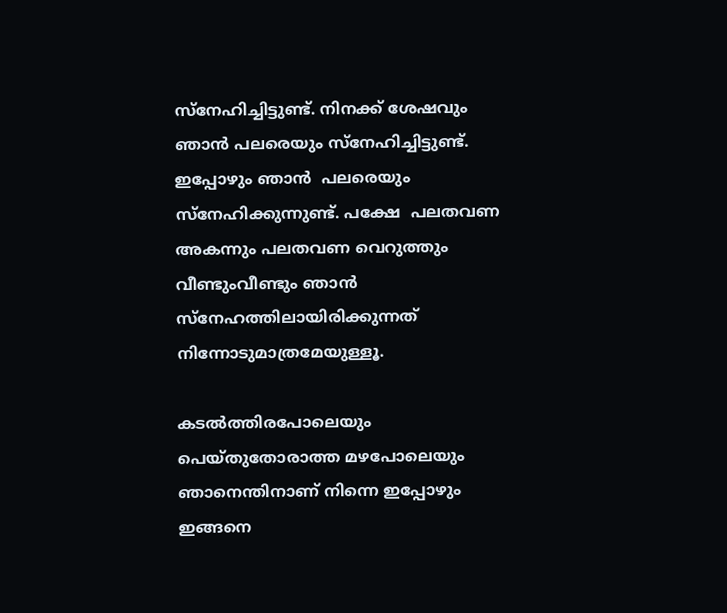സ്‌നേഹിച്ചിട്ടുണ്ട്. നിനക്ക് ശേഷവും ഞാൻ പലരെയും സ്‌നേഹിച്ചിട്ടുണ്ട്. ഇപ്പോഴും ഞാൻ  പലരെയും സ്‌നേഹിക്കുന്നുണ്ട്. പക്ഷേ  പലതവണ അകന്നും പലതവണ വെറുത്തും വീണ്ടുംവീണ്ടും ഞാൻ സ്‌നേഹത്തിലായിരിക്കുന്നത് നിന്നോടുമാത്രമേയുള്ളൂ.

കടൽത്തിരപോലെയും പെയ്തുതോരാത്ത മഴപോലെയും ഞാനെന്തിനാണ് നിന്നെ ഇപ്പോഴും ഇങ്ങനെ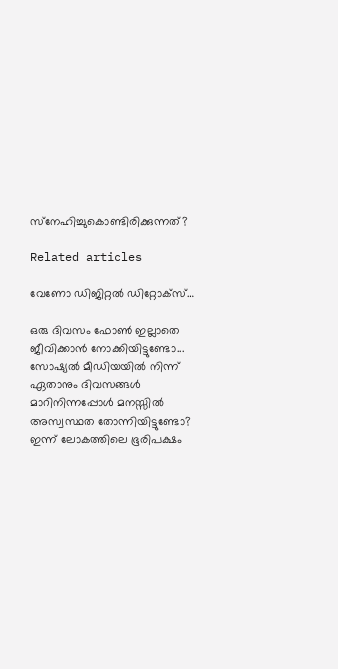സ്‌നേഹിച്ചുകൊണ്ടിരിക്കുന്നത്?

Related articles

വേണോ ഡിജിറ്റൽ ഡിറ്റോക്‌സ്…

ഒരു ദിവസം ഫോൺ ഇല്ലാതെ ജീവിക്കാൻ നോക്കിയിട്ടുണ്ടോ... സോഷ്യൽ മീഡിയയിൽ നിന്ന് ഏതാനും ദിവസങ്ങൾ മാറിനിന്നപ്പോൾ മനസ്സിൽ അസ്വസ്ഥത തോന്നിയിട്ടുണ്ടോ? ഇന്ന് ലോകത്തിലെ ഭൂരിപക്ഷം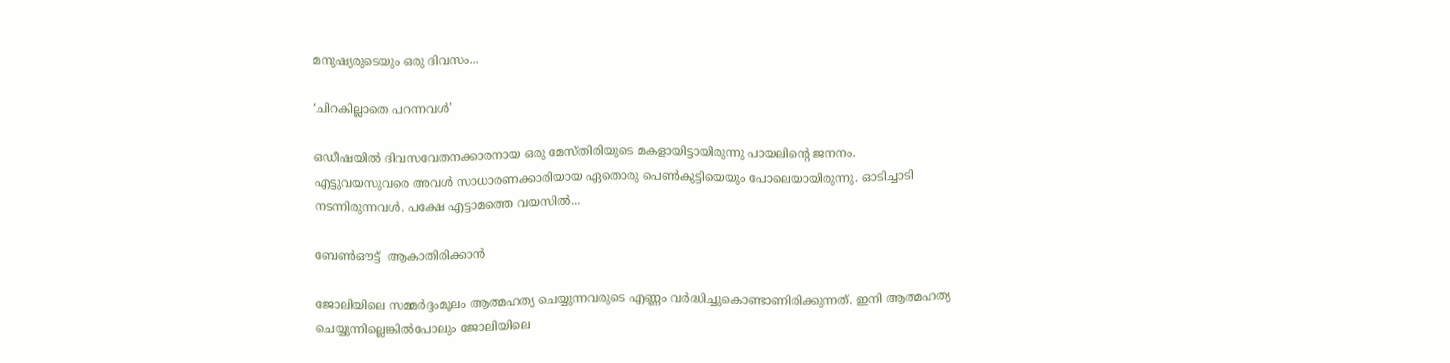മനുഷ്യരുടെയും ഒരു ദിവസം...

‘ചിറകില്ലാതെ പറന്നവൾ’

ഒഡീഷയിൽ ദിവസവേതനക്കാരനായ ഒരു മേസ്തിരിയുടെ മകളായിട്ടായിരുന്നു പായലിന്റെ ജനനം. എട്ടുവയസുവരെ അവൾ സാധാരണക്കാരിയായ ഏതൊരു പെൺകുട്ടിയെയും പോലെയായിരുന്നു. ഓടിച്ചാടി നടന്നിരുന്നവൾ. പക്ഷേ എട്ടാമത്തെ വയസിൽ...

ബേൺഔട്ട്  ആകാതിരിക്കാൻ

ജോലിയിലെ സമ്മർദ്ദംമൂലം ആത്മഹത്യ ചെയ്യുന്നവരുടെ എണ്ണം വർദ്ധിച്ചുകൊണ്ടാണിരിക്കുന്നത്. ഇനി ആത്മഹത്യ ചെയ്യുന്നില്ലെങ്കിൽപോലും ജോലിയിലെ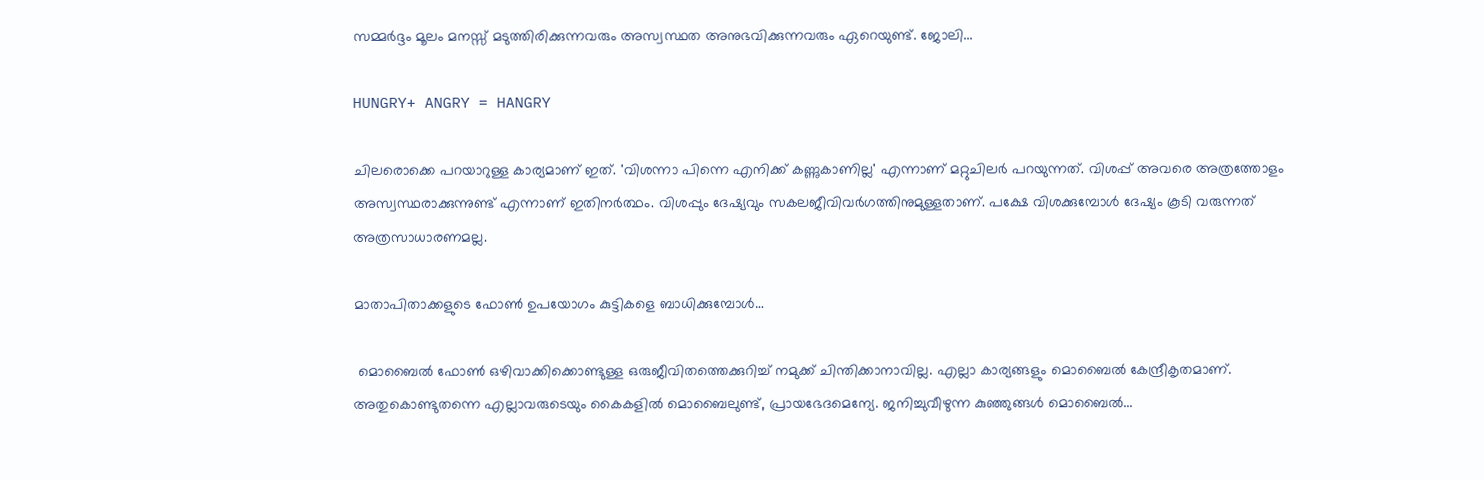സമ്മർദ്ദം മൂലം മനസ്സ് മടുത്തിരിക്കുന്നവരും അസ്വസ്ഥത അനുഭവിക്കുന്നവരും ഏറെയുണ്ട്. ജോലി...

HUNGRY+ ANGRY = HANGRY

ചിലരൊക്കെ പറയാറുള്ള കാര്യമാണ് ഇത്. 'വിശന്നാ പിന്നെ എനിക്ക് കണ്ണുകാണില്ല' എന്നാണ് മറ്റുചിലർ പറയുന്നത്. വിശപ്പ് അവരെ അത്രത്തോളം അസ്വസ്ഥരാക്കുന്നുണ്ട് എന്നാണ് ഇതിനർത്ഥം. വിശപ്പും ദേഷ്യവും സകലജീവിവർഗത്തിനുമുള്ളതാണ്. പക്ഷേ വിശക്കുമ്പോൾ ദേഷ്യം കൂടി വരുന്നത് അത്രസാധാരണമല്ല.

മാതാപിതാക്കളുടെ ഫോൺ ഉപയോഗം കുട്ടികളെ ബാധിക്കുമ്പോൾ…

 മൊബൈൽ ഫോൺ ഒഴിവാക്കിക്കൊണ്ടുള്ള ഒരുജീവിതത്തെക്കുറിച്ച് നമുക്ക് ചിന്തിക്കാനാവില്ല. എല്ലാ കാര്യങ്ങളും മൊബൈൽ കേന്ദ്രീകൃതമാണ്. അതുകൊണ്ടുതന്നെ എല്ലാവരുടെയും കൈകളിൽ മൊബൈലുണ്ട്, പ്രായഭേദമെന്യേ. ജനിച്ചുവീഴുന്ന കുഞ്ഞുങ്ങൾ മൊബൈൽ...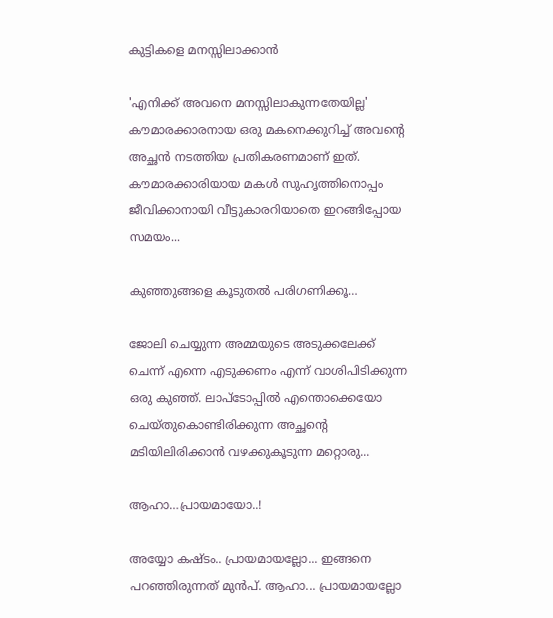കുട്ടികളെ മനസ്സിലാക്കാൻ

'എനിക്ക് അവനെ മനസ്സിലാകുന്നതേയില്ല' കൗമാരക്കാരനായ ഒരു മകനെക്കുറിച്ച് അവന്റെ അച്ഛൻ നടത്തിയ പ്രതികരണമാണ് ഇത്. കൗമാരക്കാരിയായ മകൾ സുഹൃത്തിനൊപ്പം ജീവിക്കാനായി വീട്ടുകാരറിയാതെ ഇറങ്ങിപ്പോയ സമയം...

കുഞ്ഞുങ്ങളെ കൂടുതൽ പരിഗണിക്കൂ…

ജോലി ചെയ്യുന്ന അമ്മയുടെ അടുക്കലേക്ക് ചെന്ന് എന്നെ എടുക്കണം എന്ന് വാശിപിടിക്കുന്ന ഒരു കുഞ്ഞ്. ലാപ്ടോപ്പിൽ എന്തൊക്കെയോ ചെയ്തുകൊണ്ടിരിക്കുന്ന അച്ഛന്റെ  മടിയിലിരിക്കാൻ വഴക്കുകൂടുന്ന മറ്റൊരു...

ആഹാ…പ്രായമായോ..!

അയ്യോ കഷ്ടം.. പ്രായമായല്ലോ... ഇങ്ങനെ പറഞ്ഞിരുന്നത് മുൻപ്. ആഹാ... പ്രായമായല്ലോ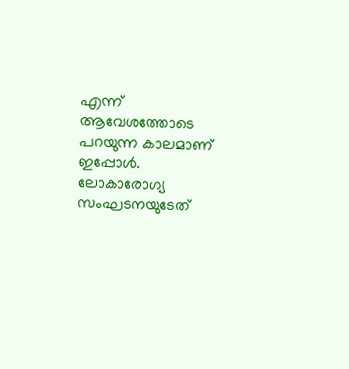എന്ന് ആവേശത്തോടെ പറയുന്ന കാലമാണ് ഇപ്പോൾ. ലോകാരോഗ്യ സംഘടനയുടേത്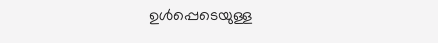ഉൾപ്പെടെയുള്ള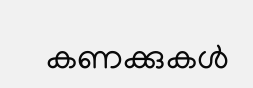കണക്കുകൾ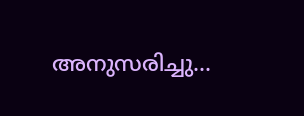അനുസരിച്ചു...